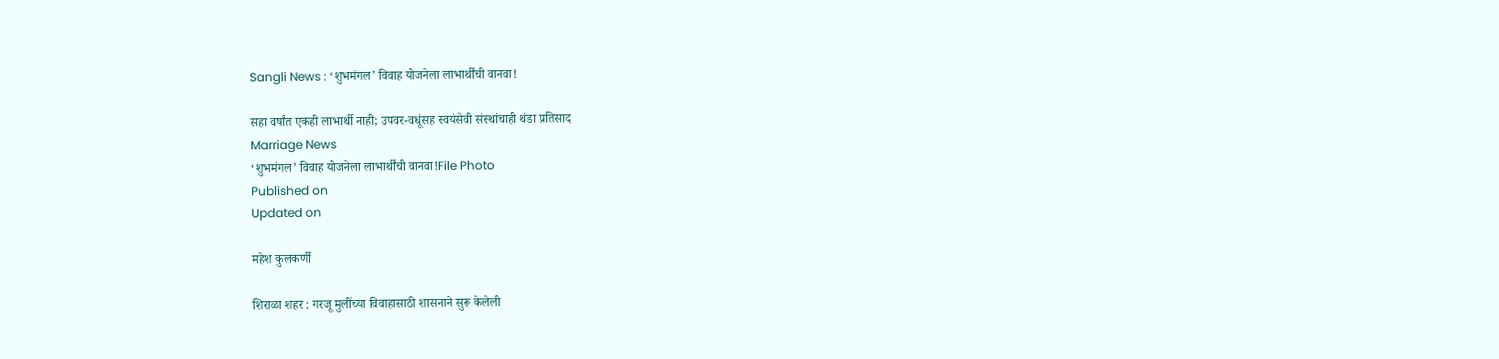Sangli News : ‘शुभमंगल’ विवाह योजनेला लाभार्थींची वानवा!

सहा वर्षांत एकही लाभार्थी नाही; उपवर-वधूंसह स्वयंसेवी संस्थांचाही थंडा प्रतिसाद
Marriage News
‘शुभमंगल’ विवाह योजनेला लाभार्थींची वानवा!File Photo
Published on
Updated on

महेश कुलकर्णी

शिराळा शहर : गरजू मुलींच्या विवाहासाठी शासनाने सुरू केलेली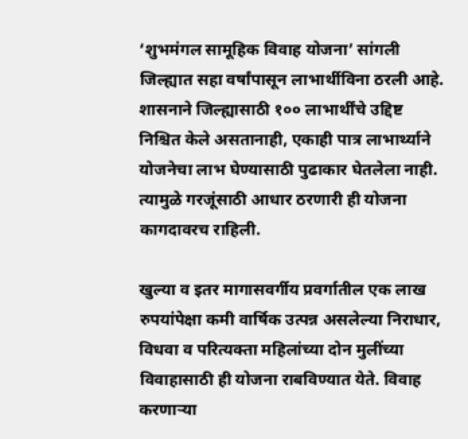‘शुभमंगल सामूहिक विवाह योजना’ सांगली जिल्ह्यात सहा वर्षांपासून लाभार्थीविना ठरली आहे. शासनाने जिल्ह्यासाठी १०० लाभार्थींचे उद्दिष्ट निश्चित केले असतानाही, एकाही पात्र लाभार्थ्याने योजनेचा लाभ घेण्यासाठी पुढाकार घेतलेला नाही. त्यामुळे गरजूंसाठी आधार ठरणारी ही योजना कागदावरच राहिली.

खुल्या व इतर मागासवर्गीय प्रवर्गातील एक लाख रुपयांपेक्षा कमी वार्षिक उत्पन्न असलेल्या निराधार, विधवा व परित्यक्ता महिलांच्या दोन मुलींच्या विवाहासाठी ही योजना राबविण्यात येते. विवाह करणाऱ्या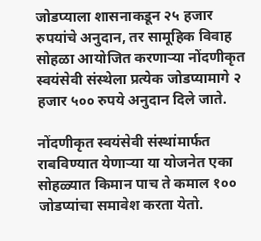जोडप्याला शासनाकडून २५ हजार रुपयांचे अनुदान, तर सामूहिक विवाह सोहळा आयोजित करणाऱ्या नोंदणीकृत स्वयंसेवी संस्थेला प्रत्येक जोडप्यामागे २ हजार ५०० रुपये अनुदान दिले जाते.

नोंदणीकृत स्वयंसेवी संस्थांमार्फत राबविण्यात येणाऱ्या या योजनेत एका सोहळ्यात किमान पाच ते कमाल १०० जोडप्यांचा समावेश करता येतो.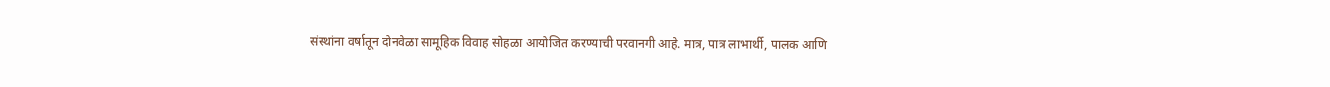संस्थांना वर्षातून दोनवेळा सामूहिक विवाह सोहळा आयोजित करण्याची परवानगी आहे. मात्र, पात्र लाभार्थी, पालक आणि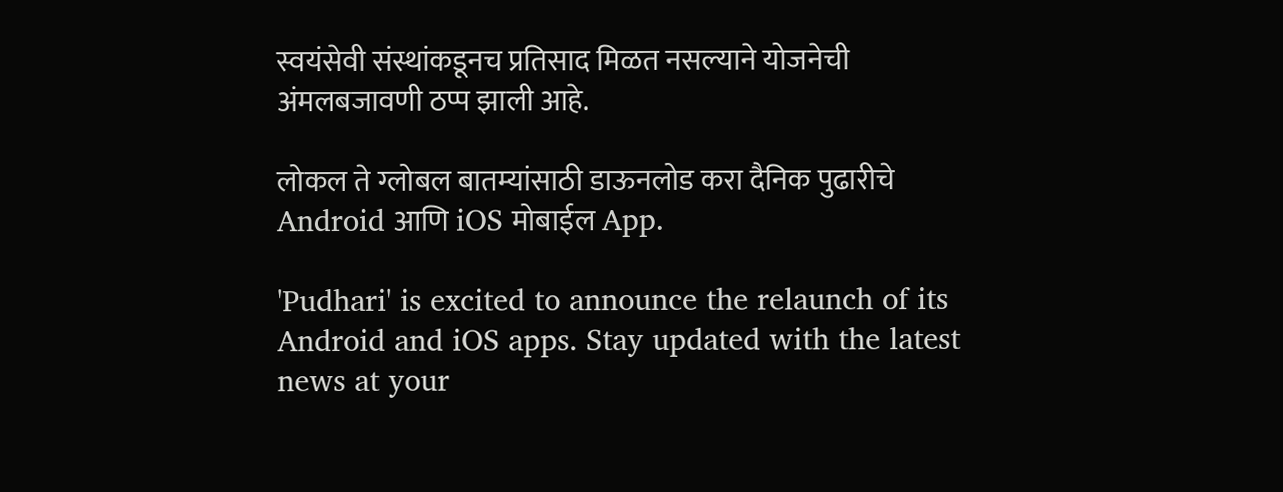स्वयंसेवी संस्थांकडूनच प्रतिसाद मिळत नसल्याने योजनेची अंमलबजावणी ठप्प झाली आहे.

लोकल ते ग्लोबल बातम्यांसाठी डाऊनलोड करा दैनिक पुढारीचे Android आणि iOS मोबाईल App.

'Pudhari' is excited to announce the relaunch of its Android and iOS apps. Stay updated with the latest news at your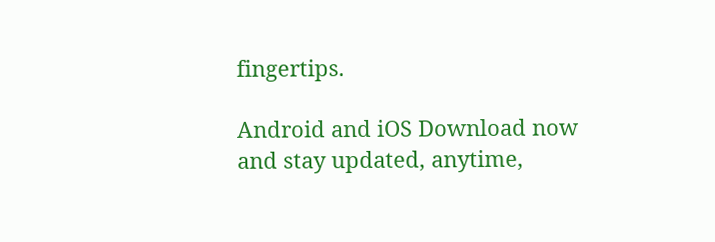fingertips.

Android and iOS Download now and stay updated, anytime,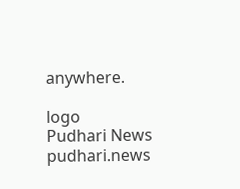anywhere.

logo
Pudhari News
pudhari.news